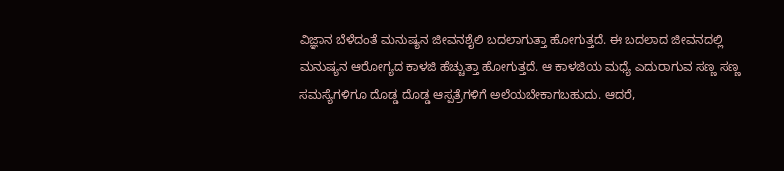ವಿಜ್ಞಾನ ಬೆಳೆದಂತೆ ಮನುಷ್ಯನ ಜೀವನಶೈಲಿ ಬದಲಾಗುತ್ತಾ ಹೋಗುತ್ತದೆ. ಈ ಬದಲಾದ ಜೀವನದಲ್ಲಿ ಮನುಷ್ಯನ ಆರೋಗ್ಯದ ಕಾಳಜಿ ಹೆಚ್ಚುತ್ತಾ ಹೋಗುತ್ತದೆ. ಆ ಕಾಳಜಿಯ ಮಧ್ಯೆ ಎದುರಾಗುವ ಸಣ್ಣ ಸಣ್ಣ ಸಮಸ್ಯೆಗಳಿಗೂ ದೊಡ್ಡ ದೊಡ್ಡ ಆಸ್ಪತ್ರೆಗಳಿಗೆ ಅಲೆಯಬೇಕಾಗಬಹುದು. ಆದರೆ,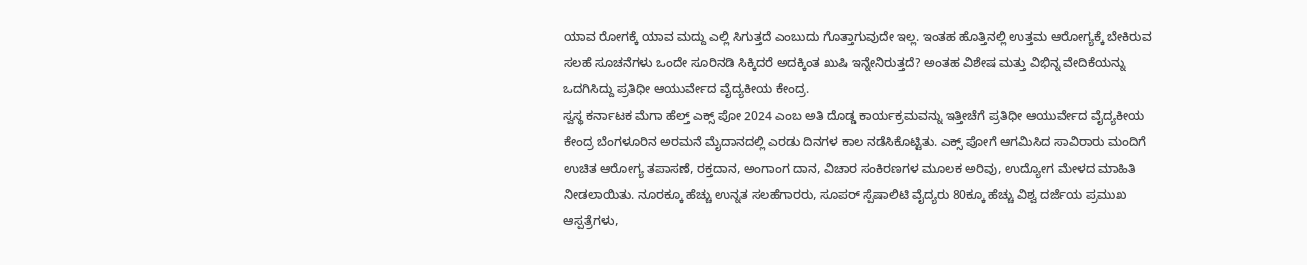ಯಾವ ರೋಗಕ್ಕೆ ಯಾವ ಮದ್ದು ಎಲ್ಲಿ ಸಿಗುತ್ತದೆ ಎಂಬುದು ಗೊತ್ತಾಗುವುದೇ ಇಲ್ಲ. ಇಂತಹ ಹೊತ್ತಿನಲ್ಲಿ ಉತ್ತಮ ಆರೋಗ್ಯಕ್ಕೆ ಬೇಕಿರುವ ಸಲಹೆ ಸೂಚನೆಗಳು ಒಂದೇ ಸೂರಿನಡಿ ಸಿಕ್ಕಿದರೆ ಅದಕ್ಕಿಂತ ಖುಷಿ ಇನ್ನೇನಿರುತ್ತದೆ? ಅಂತಹ ವಿಶೇಷ ಮತ್ತು ವಿಭಿನ್ನ ವೇದಿಕೆಯನ್ನು ಒದಗಿಸಿದ್ದು ಪ್ರತಿಧೀ ಆಯುರ್ವೇದ ವೈದ್ಯಕೀಯ ಕೇಂದ್ರ.
ಸ್ವಸ್ಥ ಕರ್ನಾಟಕ ಮೆಗಾ ಹೆಲ್ತ್ ಎಕ್ಸ್ ಪೋ 2024 ಎಂಬ ಅತಿ ದೊಡ್ಡ ಕಾರ್ಯಕ್ರಮವನ್ನು ಇತ್ತೀಚೆಗೆ ಪ್ರತಿಧೀ ಆಯುರ್ವೇದ ವೈದ್ಯಕೀಯ ಕೇಂದ್ರ ಬೆಂಗಳೂರಿನ ಅರಮನೆ ಮೈದಾನದಲ್ಲಿ ಎರಡು ದಿನಗಳ ಕಾಲ ನಡೆಸಿಕೊಟ್ಟಿತು. ಎಕ್ಸ್ ಪೋಗೆ ಆಗಮಿಸಿದ ಸಾವಿರಾರು ಮಂದಿಗೆ ಉಚಿತ ಆರೋಗ್ಯ ತಪಾಸಣೆ, ರಕ್ತದಾನ, ಅಂಗಾಂಗ ದಾನ, ವಿಚಾರ ಸಂಕಿರಣಗಳ ಮೂಲಕ ಅರಿವು, ಉದ್ಯೋಗ ಮೇಳದ ಮಾಹಿತಿ ನೀಡಲಾಯಿತು. ನೂರಕ್ಕೂ ಹೆಚ್ಚು ಉನ್ನತ ಸಲಹೆಗಾರರು, ಸೂಪರ್ ಸ್ಪೆಷಾಲಿಟಿ ವೈದ್ಯರು 80ಕ್ಕೂ ಹೆಚ್ಚು ವಿಶ್ವ ದರ್ಜೆಯ ಪ್ರಮುಖ ಆಸ್ಪತ್ರೆಗಳು,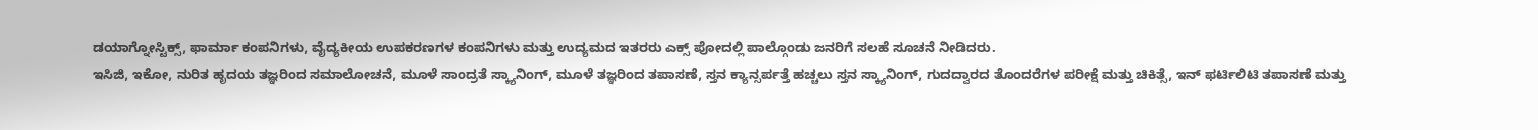ಡಯಾಗ್ನೋಸ್ಟಿಕ್ಸ್, ಫಾರ್ಮಾ ಕಂಪನಿಗಳು, ವೈದ್ಯಕೀಯ ಉಪಕರಣಗಳ ಕಂಪನಿಗಳು ಮತ್ತು ಉದ್ಯಮದ ಇತರರು ಎಕ್ಸ್ ಪೋದಲ್ಲಿ ಪಾಲ್ಗೊಂಡು ಜನರಿಗೆ ಸಲಹೆ ಸೂಚನೆ ನೀಡಿದರು.
ಇಸಿಜಿ, ಇಕೋ, ನುರಿತ ಹೃದಯ ತಜ್ಞರಿಂದ ಸಮಾಲೋಚನೆ, ಮೂಳೆ ಸಾಂದ್ರತೆ ಸ್ಕ್ಯಾನಿಂಗ್, ಮೂಳೆ ತಜ್ಞರಿಂದ ತಪಾಸಣೆ, ಸ್ತನ ಕ್ಯಾನ್ಸರ್ಪತ್ತೆ ಹಚ್ಚಲು ಸ್ತನ ಸ್ಕ್ಯಾನಿಂಗ್, ಗುದದ್ವಾರದ ತೊಂದರೆಗಳ ಪರೀಕ್ಷೆ ಮತ್ತು ಚಿಕಿತ್ಸೆ, ಇನ್ ಫರ್ಟಿಲಿಟಿ ತಪಾಸಣೆ ಮತ್ತು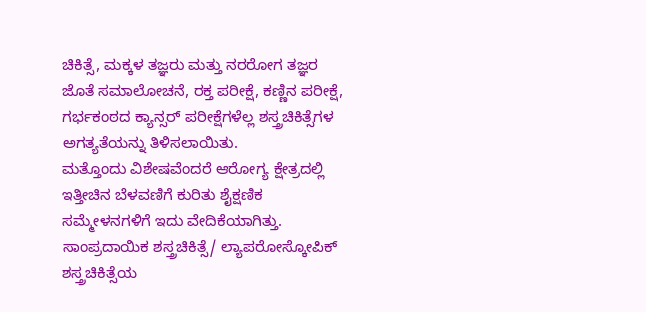ಚಿಕಿತ್ಸೆ, ಮಕ್ಕಳ ತಜ್ಞರು ಮತ್ತು ನರರೋಗ ತಜ್ಞರ ಜೊತೆ ಸಮಾಲೋಚನೆ, ರಕ್ತ ಪರೀಕ್ಷೆ, ಕಣ್ಣಿನ ಪರೀಕ್ಷೆ, ಗರ್ಭಕಂಠದ ಕ್ಯಾನ್ಸರ್ ಪರೀಕ್ಷೆಗಳೆಲ್ಲ ಶಸ್ತ್ರಚಿಕಿತ್ಸೆಗಳ ಅಗತ್ಯತೆಯನ್ನು ತಿಳಿಸಲಾಯಿತು.
ಮತ್ತೊಂದು ವಿಶೇಷವೆಂದರೆ ಆರೋಗ್ಯ ಕ್ಷೇತ್ರದಲ್ಲಿ ಇತ್ತೀಚಿನ ಬೆಳವಣಿಗೆ ಕುರಿತು ಶೈಕ್ಷಣಿಕ ಸಮ್ಮೇಳನಗಳಿಗೆ ಇದು ವೇದಿಕೆಯಾಗಿತ್ತು. ಸಾಂಪ್ರದಾಯಿಕ ಶಸ್ತ್ರಚಿಕಿತ್ಸೆ/ ಲ್ಯಾಪರೋಸ್ಕೋಪಿಕ್ ಶಸ್ತ್ರಚಿಕಿತ್ಸೆಯ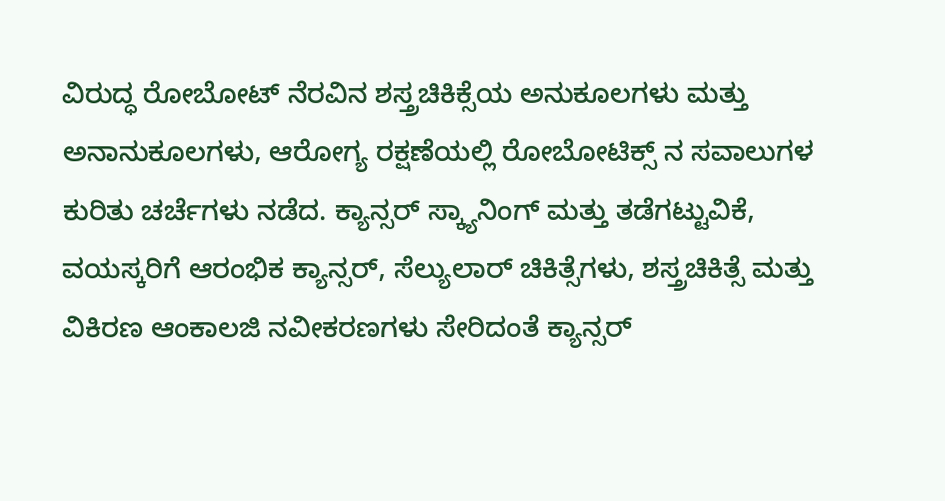ವಿರುದ್ಧ ರೋಬೋಟ್ ನೆರವಿನ ಶಸ್ತ್ರಚಿಕಿಕ್ಸೆಯ ಅನುಕೂಲಗಳು ಮತ್ತು ಅನಾನುಕೂಲಗಳು, ಆರೋಗ್ಯ ರಕ್ಷಣೆಯಲ್ಲಿ ರೋಬೋಟಿಕ್ಸ್ ನ ಸವಾಲುಗಳ ಕುರಿತು ಚರ್ಚೆಗಳು ನಡೆದ. ಕ್ಯಾನ್ಸರ್ ಸ್ಕ್ಯಾನಿಂಗ್ ಮತ್ತು ತಡೆಗಟ್ಟುವಿಕೆ, ವಯಸ್ಕರಿಗೆ ಆರಂಭಿಕ ಕ್ಯಾನ್ಸರ್, ಸೆಲ್ಯುಲಾರ್ ಚಿಕಿತ್ಸೆಗಳು, ಶಸ್ತ್ರಚಿಕಿತ್ಸೆ ಮತ್ತು ವಿಕಿರಣ ಆಂಕಾಲಜಿ ನವೀಕರಣಗಳು ಸೇರಿದಂತೆ ಕ್ಯಾನ್ಸರ್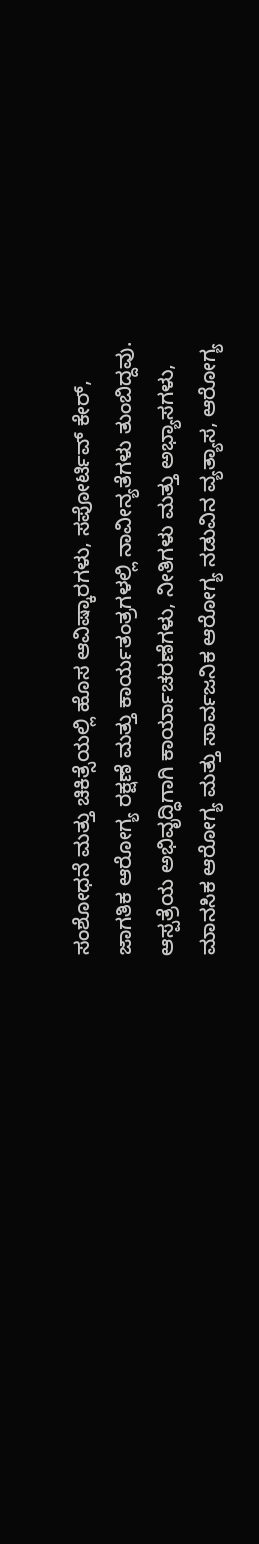ಸಂಶೋಧನೆ ಮತ್ತು ಚಿಕಿತ್ಸೆಯಲ್ಲಿ ಹೊಸ ಆವಿಷ್ಕಾರಗಳು, ಸಪೋರ್ಟಿವ್ ಕೇರ್, ಜಾಗತಿಕ ಆರೋಗ್ಯ ರಕ್ಷಣೆ ಮತ್ತು ಕಾರ್ಯತಂತ್ರಗಳಲ್ಲಿ ನಾವೀನ್ಯತೆಗಳು ತುಂಬಿದ್ದವು.
ಆಸ್ಪತ್ರೆಯ ಅಭಿವೃದ್ಧಿಗಾಗಿ ಕಾರ್ಯಾಚರಣೆಗಳು, ನೀತಿಗಳು ಮತ್ತು ಅಭ್ಯಾಸಗಳು, ಮಾನಸಿಕ ಆರೋಗ್ಯ ಮತ್ತು ಸಾರ್ವಜನಿಕ ಆರೋಗ್ಯ ನಡುವಿನ ವ್ಯತ್ಯಾಸ, ಆರೋಗ್ಯ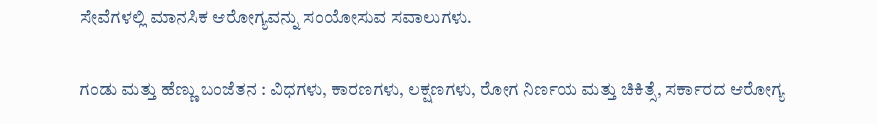ಸೇವೆಗಳಲ್ಲಿ ಮಾನಸಿಕ ಆರೋಗ್ಯವನ್ನು ಸಂಯೋಸುವ ಸವಾಲುಗಳು.

ಗಂಡು ಮತ್ತು ಹೆಣ್ಣು ಬಂಜೆತನ : ವಿಧಗಳು, ಕಾರಣಗಳು, ಲಕ್ಷಣಗಳು, ರೋಗ ನಿರ್ಣಯ ಮತ್ತು ಚಿಕಿತ್ಸೆ, ಸರ್ಕಾರದ ಆರೋಗ್ಯ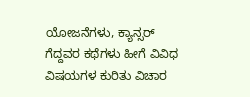ಯೋಜನೆಗಳು, ಕ್ಯಾನ್ಸರ್ ಗೆದ್ದವರ ಕಥೆಗಳು ಹೀಗೆ ವಿವಿಧ ವಿಷಯಗಳ ಕುರಿತು ವಿಚಾರ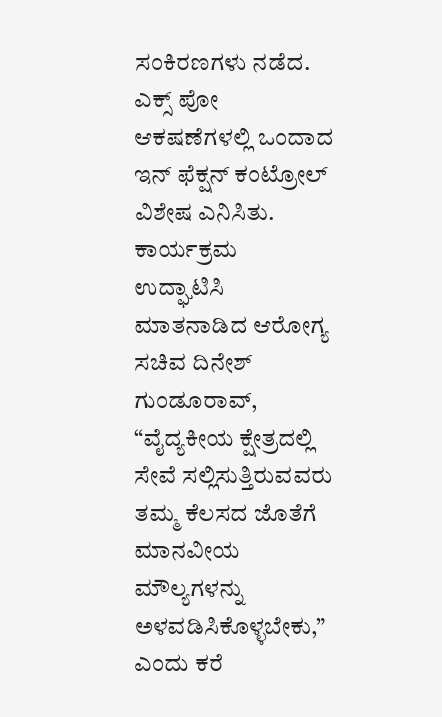ಸಂಕಿರಣಗಳು ನಡೆದ. ಎಕ್ಸ್ ಪೋ ಆಕಷಣೆಗಳಲ್ಲಿ ಒಂದಾದ ಇನ್ ಫೆಕ್ಷನ್ ಕಂಟ್ರೋಲ್ ವಿಶೇಷ ಎನಿಸಿತು. ಕಾರ್ಯಕ್ರಮ ಉದ್ಘಾಟಿಸಿ ಮಾತನಾಡಿದ ಆರೋಗ್ಯ ಸಚಿವ ದಿನೇಶ್ ಗುಂಡೂರಾವ್, “ವೈದ್ಯಕೀಯ ಕ್ಷೇತ್ರದಲ್ಲಿ ಸೇವೆ ಸಲ್ಲಿಸುತ್ತಿರುವವರು ತಮ್ಮ ಕೆಲಸದ ಜೊತೆಗೆ ಮಾನವೀಯ ಮೌಲ್ಯಗಳನ್ನು ಅಳವಡಿಸಿಕೊಳ್ಳಬೇಕು,” ಎಂದು ಕರೆ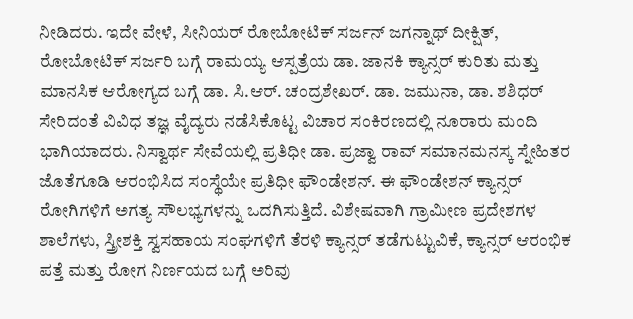ನೀಡಿದರು. ಇದೇ ವೇಳೆ, ಸೀನಿಯರ್ ರೋಬೋಟಿಕ್ ಸರ್ಜನ್ ಜಗನ್ನಾಥ್ ದೀಕ್ಷಿತ್, ರೋಬೋಟಿಕ್ ಸರ್ಜರಿ ಬಗ್ಗೆ ರಾಮಯ್ಯ ಆಸ್ಪತ್ರೆಯ ಡಾ. ಜಾನಕಿ ಕ್ಯಾನ್ಸರ್ ಕುರಿತು ಮತ್ತು ಮಾನಸಿಕ ಆರೋಗ್ಯದ ಬಗ್ಗೆ ಡಾ. ಸಿ.ಆರ್. ಚಂದ್ರಶೇಖರ್. ಡಾ. ಜಮುನಾ, ಡಾ. ಶಶಿಧರ್ ಸೇರಿದಂತೆ ವಿವಿಧ ತಜ್ಞ ವೈದ್ಯರು ನಡೆಸಿಕೊಟ್ಟ ವಿಚಾರ ಸಂಕಿರಣದಲ್ಲಿ ನೂರಾರು ಮಂದಿ ಭಾಗಿಯಾದರು. ನಿಸ್ವಾರ್ಥ ಸೇವೆಯಲ್ಲಿ ಪ್ರತಿಧೀ ಡಾ. ಪ್ರಜ್ವಾ ರಾವ್ ಸಮಾನಮನಸ್ಕ ಸ್ನೇಹಿತರ ಜೊತೆಗೂಡಿ ಆರಂಭಿಸಿದ ಸಂಸ್ಥೆಯೇ ಪ್ರತಿಧೀ ಫೌಂಡೇಶನ್. ಈ ಫೌಂಡೇಶನ್ ಕ್ಯಾನ್ಸರ್ ರೋಗಿಗಳಿಗೆ ಅಗತ್ಯ ಸೌಲಭ್ಯಗಳನ್ನು ಒದಗಿಸುತ್ತಿದೆ. ವಿಶೇಷವಾಗಿ ಗ್ರಾಮೀಣ ಪ್ರದೇಶಗಳ ಶಾಲೆಗಳು, ಸ್ತ್ರೀಶಕ್ತಿ ಸ್ವಸಹಾಯ ಸಂಘಗಳಿಗೆ ತೆರಳಿ ಕ್ಯಾನ್ಸರ್ ತಡೆಗುಟ್ಟುವಿಕೆ, ಕ್ಯಾನ್ಸರ್ ಆರಂಭಿಕ ಪತ್ತೆ ಮತ್ತು ರೋಗ ನಿರ್ಣಯದ ಬಗ್ಗೆ ಅರಿವು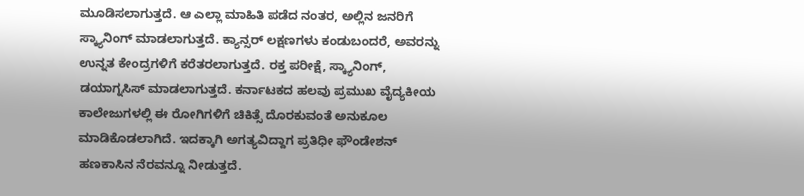ಮೂಡಿಸಲಾಗುತ್ತದೆ. ಆ ಎಲ್ಲಾ ಮಾಹಿತಿ ಪಡೆದ ನಂತರ, ಅಲ್ಲಿನ ಜನರಿಗೆ ಸ್ಕ್ಯಾನಿಂಗ್ ಮಾಡಲಾಗುತ್ತದೆ. ಕ್ಯಾನ್ಸರ್ ಲಕ್ಷಣಗಳು ಕಂಡುಬಂದರೆ, ಅವರನ್ನು ಉನ್ನತ ಕೇಂದ್ರಗಳಿಗೆ ಕರೆತರಲಾಗುತ್ತದೆ. ರಕ್ತ ಪರೀಕ್ಷೆ, ಸ್ಕ್ಯಾನಿಂಗ್, ಡಯಾಗ್ನಸಿಸ್ ಮಾಡಲಾಗುತ್ತದೆ. ಕರ್ನಾಟಕದ ಹಲವು ಪ್ರಮುಖ ವೈದ್ಯಕೀಯ ಕಾಲೇಜುಗಳಲ್ಲಿ ಈ ರೋಗಿಗಳಿಗೆ ಚಿಕಿತ್ಸೆ ದೊರಕುವಂತೆ ಅನುಕೂಲ ಮಾಡಿಕೊಡಲಾಗಿದೆ. ಇದಕ್ಕಾಗಿ ಅಗತ್ಯವಿದ್ದಾಗ ಪ್ರತಿಧೀ ಫೌಂಡೇಶನ್ ಹಣಕಾಸಿನ ನೆರವನ್ನೂ ನೀಡುತ್ತದೆ.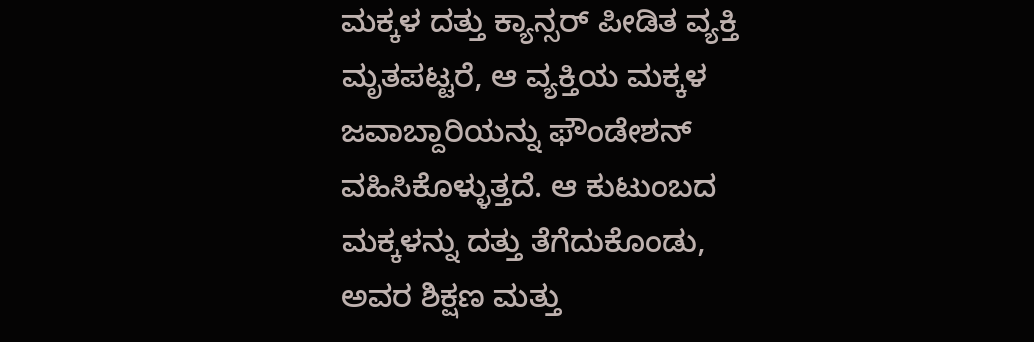ಮಕ್ಕಳ ದತ್ತು ಕ್ಯಾನ್ಸರ್ ಪೀಡಿತ ವ್ಯಕ್ತಿ ಮೃತಪಟ್ಟರೆ, ಆ ವ್ಯಕ್ತಿಯ ಮಕ್ಕಳ ಜವಾಬ್ದಾರಿಯನ್ನು ಫೌಂಡೇಶನ್ ವಹಿಸಿಕೊಳ್ಳುತ್ತದೆ. ಆ ಕುಟುಂಬದ ಮಕ್ಕಳನ್ನು ದತ್ತು ತೆಗೆದುಕೊಂಡು, ಅವರ ಶಿಕ್ಷಣ ಮತ್ತು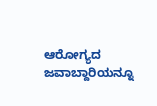ಆರೋಗ್ಯದ ಜವಾಬ್ದಾರಿಯನ್ನೂ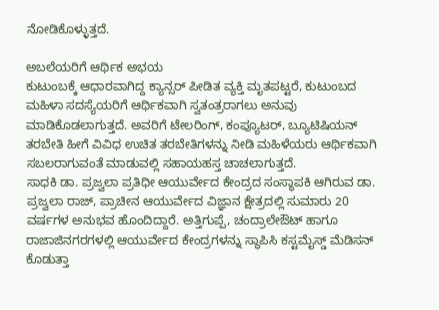ನೋಡಿಕೊಳ್ಳುತ್ತದೆ.

ಅಬಲೆಯರಿಗೆ ಆರ್ಥಿಕ ಅಭಯ
ಕುಟುಂಬಕ್ಕೆ ಆಧಾರವಾಗಿದ್ದ ಕ್ಯಾನ್ಸರ್ ಪೀಡಿತ ವ್ಯಕ್ತಿ ಮೃತಪಟ್ಟರೆ, ಕುಟುಂಬದ ಮಹಿಳಾ ಸದಸ್ಯೆಯರಿಗೆ ಆರ್ಥಿಕವಾಗಿ ಸ್ವತಂತ್ರರಾಗಲು ಅನುವು ಮಾಡಿಕೊಡಲಾಗುತ್ತದೆ. ಅವರಿಗೆ ಟೇಲರಿಂಗ್, ಕಂಪ್ಯೂಟರ್, ಬ್ಯೂಟಿಷಿಯನ್ ತರಬೇತಿ ಹೀಗೆ ವಿವಿಧ ಉಚಿತ ತರಬೇತಿಗಳನ್ನು ನೀಡಿ ಮಹಿಳೆಯರು ಆರ್ಥಿಕವಾಗಿ ಸಬಲರಾಗುವಂತೆ ಮಾಡುವಲ್ಲಿ ಸಹಾಯಹಸ್ತ ಚಾಚಲಾಗುತ್ತದೆ.
ಸಾಧಕಿ ಡಾ. ಪ್ರಜ್ವಲಾ ಪ್ರತಿಧೀ ಆಯುರ್ವೇದ ಕೇಂದ್ರದ ಸಂಸ್ಥಾಪಕಿ ಆಗಿರುವ ಡಾ. ಪ್ರಜ್ವಲಾ ರಾಜ್, ಪ್ರಾಚೀನ ಆಯುರ್ವೇದ ವಿಜ್ಞಾನ ಕ್ಷೇತ್ರದಲ್ಲಿ ಸುಮಾರು 20 ವರ್ಷಗಳ ಅನುಭವ ಹೊಂದಿದ್ದಾರೆ. ಅತ್ತಿಗುಪ್ಪೆ, ಚಂದ್ರಾಲೇಔಟ್ ಹಾಗೂ ರಾಜಾಜಿನಗರಗಳಲ್ಲಿ ಆಯುರ್ವೇದ ಕೇಂದ್ರಗಳನ್ನು ಸ್ಥಾಪಿಸಿ ಕಸ್ಟಮೈಸ್ಡ್ ಮೆಡಿಸನ್ ಕೊಡುತ್ತಾ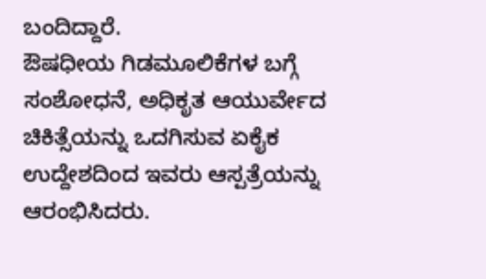ಬಂದಿದ್ದಾರೆ.
ಔಷಧೀಯ ಗಿಡಮೂಲಿಕೆಗಳ ಬಗ್ಗೆ ಸಂಶೋಧನೆ, ಅಧಿಕೃತ ಆಯುರ್ವೇದ ಚಿಕಿತ್ಸೆಯನ್ನು ಒದಗಿಸುವ ಏಕೈಕ ಉದ್ದೇಶದಿಂದ ಇವರು ಆಸ್ಪತ್ರೆಯನ್ನು ಆರಂಭಿಸಿದರು.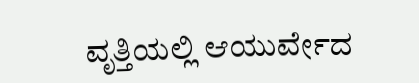ವೃತ್ತಿಯಲ್ಲಿ ಆಯುರ್ವೇದ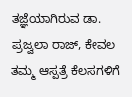ತಜ್ಞೆಯಾಗಿರುವ ಡಾ. ಪ್ರಜ್ವಲಾ ರಾಜ್, ಕೇವಲ ತಮ್ಮ ಆಸ್ಪತ್ರೆ ಕೆಲಸಗಳಿಗೆ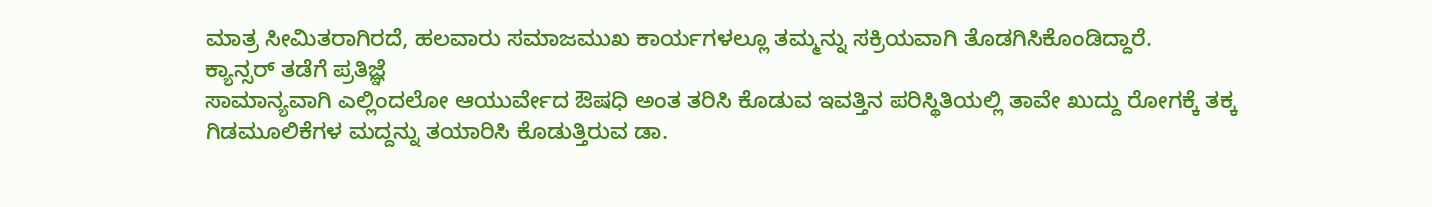ಮಾತ್ರ ಸೀಮಿತರಾಗಿರದೆ, ಹಲವಾರು ಸಮಾಜಮುಖ ಕಾರ್ಯಗಳಲ್ಲೂ ತಮ್ಮನ್ನು ಸಕ್ರಿಯವಾಗಿ ತೊಡಗಿಸಿಕೊಂಡಿದ್ದಾರೆ.
ಕ್ಯಾನ್ಸರ್ ತಡೆಗೆ ಪ್ರತಿಜ್ಞೆ
ಸಾಮಾನ್ಯವಾಗಿ ಎಲ್ಲಿಂದಲೋ ಆಯುರ್ವೇದ ಔಷಧಿ ಅಂತ ತರಿಸಿ ಕೊಡುವ ಇವತ್ತಿನ ಪರಿಸ್ಥಿತಿಯಲ್ಲಿ ತಾವೇ ಖುದ್ದು ರೋಗಕ್ಕೆ ತಕ್ಕ ಗಿಡಮೂಲಿಕೆಗಳ ಮದ್ದನ್ನು ತಯಾರಿಸಿ ಕೊಡುತ್ತಿರುವ ಡಾ.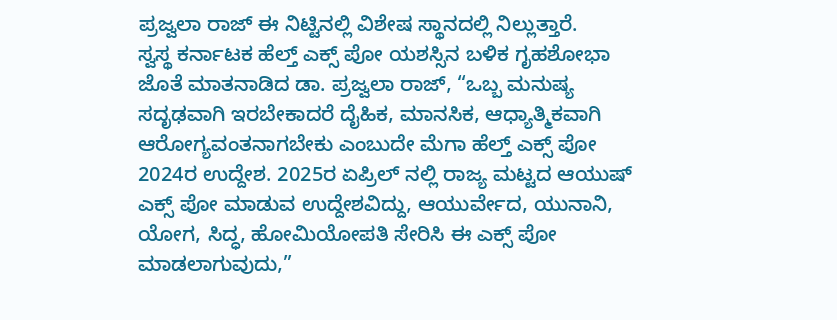ಪ್ರಜ್ವಲಾ ರಾಜ್ ಈ ನಿಟ್ಟಿನಲ್ಲಿ ವಿಶೇಷ ಸ್ಥಾನದಲ್ಲಿ ನಿಲ್ಲುತ್ತಾರೆ.
ಸ್ವಸ್ಥ ಕರ್ನಾಟಕ ಹೆಲ್ತ್ ಎಕ್ಸ್ ಪೋ ಯಶಸ್ಸಿನ ಬಳಿಕ ಗೃಹಶೋಭಾ ಜೊತೆ ಮಾತನಾಡಿದ ಡಾ. ಪ್ರಜ್ವಲಾ ರಾಜ್, “ಒಬ್ಬ ಮನುಷ್ಯ ಸದೃಢವಾಗಿ ಇರಬೇಕಾದರೆ ದೈಹಿಕ, ಮಾನಸಿಕ, ಆಧ್ಯಾತ್ಮಿಕವಾಗಿ ಆರೋಗ್ಯವಂತನಾಗಬೇಕು ಎಂಬುದೇ ಮೆಗಾ ಹೆಲ್ತ್ ಎಕ್ಸ್ ಪೋ 2024ರ ಉದ್ದೇಶ. 2025ರ ಏಪ್ರಿಲ್ ನಲ್ಲಿ ರಾಜ್ಯ ಮಟ್ಟದ ಆಯುಷ್ ಎಕ್ಸ್ ಪೋ ಮಾಡುವ ಉದ್ದೇಶವಿದ್ದು, ಆಯುರ್ವೇದ, ಯುನಾನಿ, ಯೋಗ, ಸಿದ್ಧ, ಹೋಮಿಯೋಪತಿ ಸೇರಿಸಿ ಈ ಎಕ್ಸ್ ಪೋ ಮಾಡಲಾಗುವುದು,”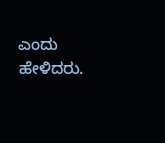ಎಂದು ಹೇಳಿದರು.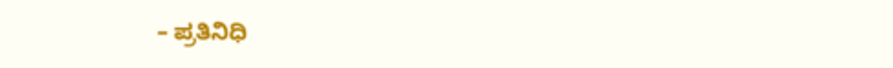– ಪ್ರತಿನಿಧಿ